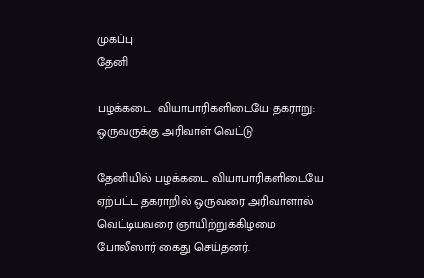முகப்பு
தேனி

பழக்கடை  வியாபாரிகளிடையே தகராறு: ஒருவருக்கு அரிவாள் வெட்டு

தேனியில் பழக்கடை வியாபாரிகளிடையே ஏற்பட்ட தகராறில் ஒருவரை அரிவாளால் வெட்டியவரை ஞாயிற்றுக்கிழமை போலீஸார் கைது செய்தனர்.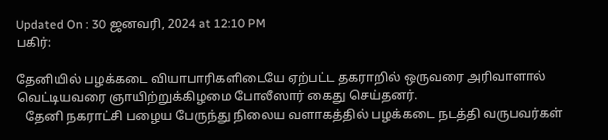Updated On : 30 ஜனவரி, 2024 at 12:10 PM
பகிர்:

தேனியில் பழக்கடை வியாபாரிகளிடையே ஏற்பட்ட தகராறில் ஒருவரை அரிவாளால் வெட்டியவரை ஞாயிற்றுக்கிழமை போலீஸார் கைது செய்தனர்.
   தேனி நகராட்சி பழைய பேருந்து நிலைய வளாகத்தில் பழக்கடை நடத்தி வருபவர்கள்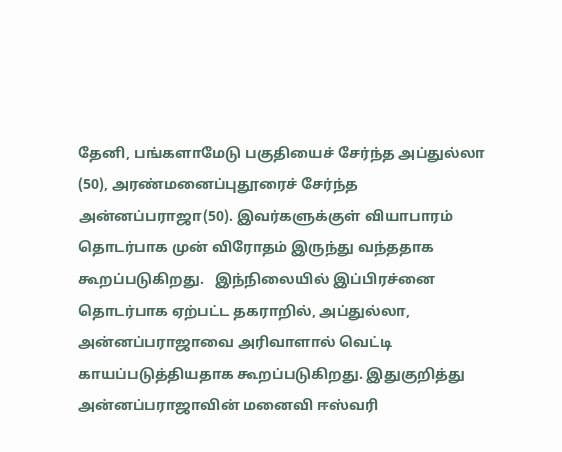தேனி, பங்களாமேடு பகுதியைச் சேர்ந்த அப்துல்லா (50), அரண்மனைப்புதூரைச் சேர்ந்த அன்னப்பராஜா(50). இவர்களுக்குள் வியாபாரம் தொடர்பாக முன் விரோதம் இருந்து வந்ததாக கூறப்படுகிறது.   இந்நிலையில் இப்பிரச்னை தொடர்பாக ஏற்பட்ட தகராறில், அப்துல்லா, அன்னப்பராஜாவை அரிவாளால் வெட்டி காயப்படுத்தியதாக கூறப்படுகிறது. இதுகுறித்து அன்னப்பராஜாவின் மனைவி ஈஸ்வரி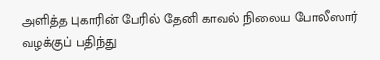அளித்த புகாரின் பேரில் தேனி காவல் நிலைய போலீஸார் வழக்குப் பதிந்து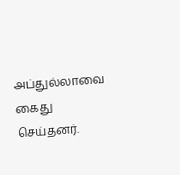அப்துல்லாவை கைது செய்தனர்.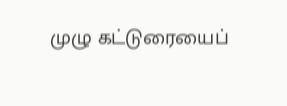முழு கட்டுரையைப்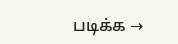படிக்க →